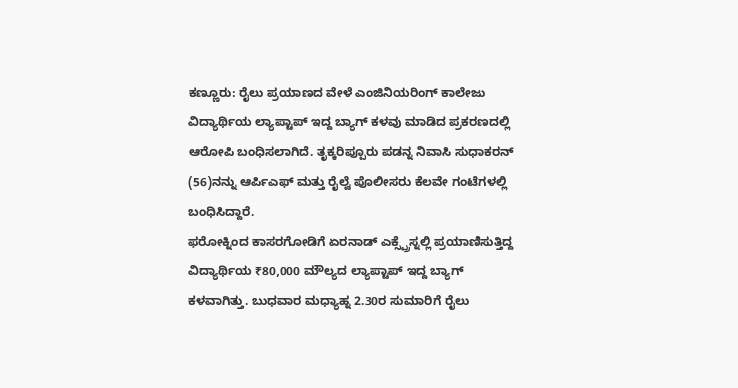ಕಣ್ಣೂರು: ರೈಲು ಪ್ರಯಾಣದ ವೇಳೆ ಎಂಜಿನಿಯರಿಂಗ್ ಕಾಲೇಜು ವಿದ್ಯಾರ್ಥಿಯ ಲ್ಯಾಪ್ಟಾಪ್ ಇದ್ದ ಬ್ಯಾಗ್ ಕಳವು ಮಾಡಿದ ಪ್ರಕರಣದಲ್ಲಿ ಆರೋಪಿ ಬಂಧಿಸಲಾಗಿದೆ. ತೃಕ್ಕರಿಪ್ಪೂರು ಪಡನ್ನ ನಿವಾಸಿ ಸುಧಾಕರನ್ (56)ನನ್ನು ಆರ್ಪಿಎಫ್ ಮತ್ತು ರೈಲ್ವೆ ಪೊಲೀಸರು ಕೆಲವೇ ಗಂಟೆಗಳಲ್ಲಿ ಬಂಧಿಸಿದ್ದಾರೆ.
ಫರೋಕ್ನಿಂದ ಕಾಸರಗೋಡಿಗೆ ಏರನಾಡ್ ಎಕ್ಸ್ಪ್ರೆಸ್ನಲ್ಲಿ ಪ್ರಯಾಣಿಸುತ್ತಿದ್ದ ವಿದ್ಯಾರ್ಥಿಯ ₹80,000 ಮೌಲ್ಯದ ಲ್ಯಾಪ್ಟಾಪ್ ಇದ್ದ ಬ್ಯಾಗ್ ಕಳವಾಗಿತ್ತು. ಬುಧವಾರ ಮಧ್ಯಾಹ್ನ 2.30ರ ಸುಮಾರಿಗೆ ರೈಲು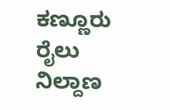ಕಣ್ಣೂರು ರೈಲು ನಿಲ್ದಾಣ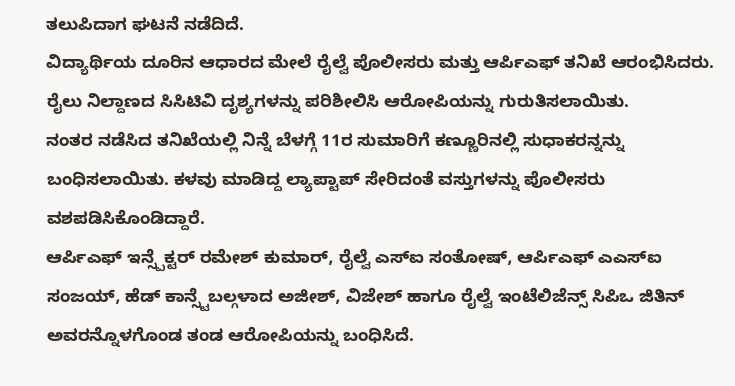ತಲುಪಿದಾಗ ಘಟನೆ ನಡೆದಿದೆ.
ವಿದ್ಯಾರ್ಥಿಯ ದೂರಿನ ಆಧಾರದ ಮೇಲೆ ರೈಲ್ವೆ ಪೊಲೀಸರು ಮತ್ತು ಆರ್ಪಿಎಫ್ ತನಿಖೆ ಆರಂಭಿಸಿದರು. ರೈಲು ನಿಲ್ದಾಣದ ಸಿಸಿಟಿವಿ ದೃಶ್ಯಗಳನ್ನು ಪರಿಶೀಲಿಸಿ ಆರೋಪಿಯನ್ನು ಗುರುತಿಸಲಾಯಿತು.
ನಂತರ ನಡೆಸಿದ ತನಿಖೆಯಲ್ಲಿ ನಿನ್ನೆ ಬೆಳಗ್ಗೆ 11ರ ಸುಮಾರಿಗೆ ಕಣ್ಣೂರಿನಲ್ಲಿ ಸುಧಾಕರನ್ನನ್ನು ಬಂಧಿಸಲಾಯಿತು. ಕಳವು ಮಾಡಿದ್ದ ಲ್ಯಾಪ್ಟಾಪ್ ಸೇರಿದಂತೆ ವಸ್ತುಗಳನ್ನು ಪೊಲೀಸರು ವಶಪಡಿಸಿಕೊಂಡಿದ್ದಾರೆ.
ಆರ್ಪಿಎಫ್ ಇನ್ಸ್ಪೆಕ್ಟರ್ ರಮೇಶ್ ಕುಮಾರ್, ರೈಲ್ವೆ ಎಸ್ಐ ಸಂತೋಷ್, ಆರ್ಪಿಎಫ್ ಎಎಸ್ಐ ಸಂಜಯ್, ಹೆಡ್ ಕಾನ್ಸ್ಟೆಬಲ್ಗಳಾದ ಅಜೀಶ್, ವಿಜೇಶ್ ಹಾಗೂ ರೈಲ್ವೆ ಇಂಟೆಲಿಜೆನ್ಸ್ ಸಿಪಿಒ ಜಿತಿನ್ ಅವರನ್ನೊಳಗೊಂಡ ತಂಡ ಆರೋಪಿಯನ್ನು ಬಂಧಿಸಿದೆ.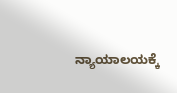ನ್ಯಾಯಾಲಯಕ್ಕೆ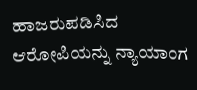ಹಾಜರುಪಡಿಸಿದ ಆರೋಪಿಯನ್ನು ನ್ಯಾಯಾಂಗ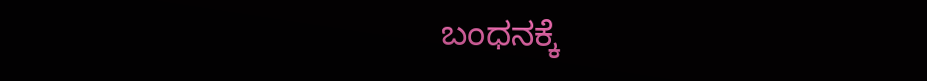ಬಂಧನಕ್ಕೆ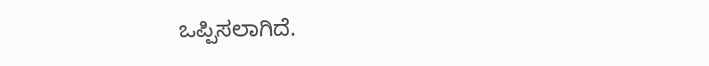ಒಪ್ಪಿಸಲಾಗಿದೆ.